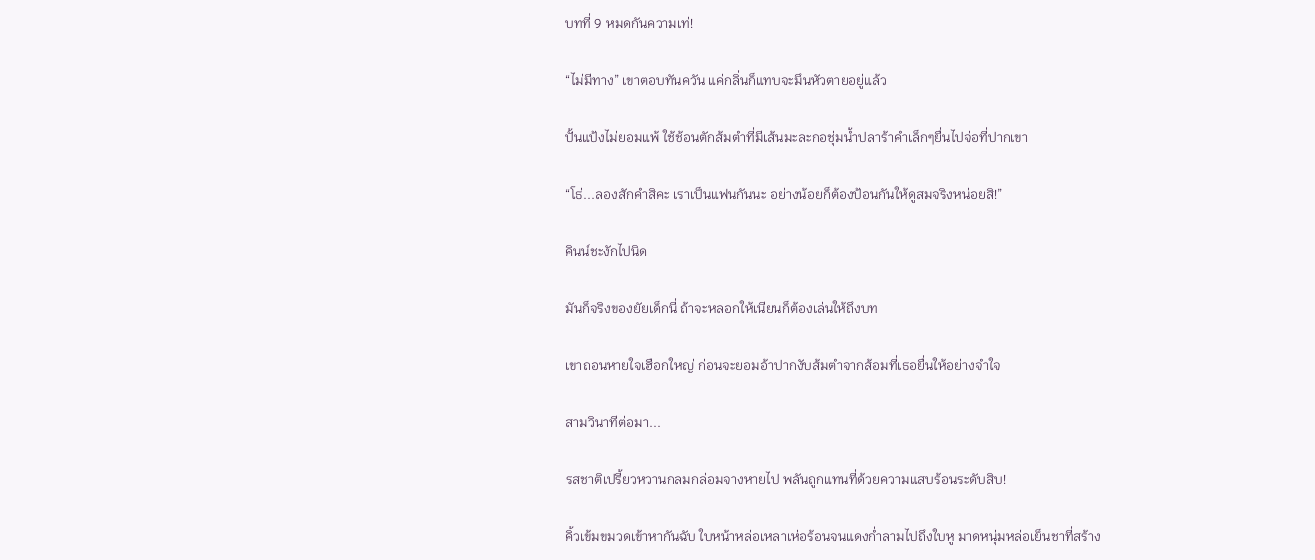บทที่ 9 หมดกันความเท่!

“ไม่มีทาง” เขาตอบทันควัน แค่กลิ่นก็แทบจะมึนหัวตายอยู่แล้ว

ปั้นแป้งไม่ยอมแพ้ ใช้ช้อนตักส้มตำที่มีเส้นมะละกอชุ่มน้ำปลาร้าคำเล็กๆยื่นไปจ่อที่ปากเขา

“โธ่...ลองสักคำสิคะ เราเป็นแฟนกันนะ อย่างน้อยก็ต้องป้อนกันให้ดูสมจริงหน่อยสิ!”

คินน์ชะงักไปนิด

มันก็จริงของยัยเด็กนี่ ถ้าจะหลอกให้เนียนก็ต้องเล่นให้ถึงบท

เขาถอนหายใจเฮือกใหญ่ ก่อนจะยอมอ้าปากงับส้มตำจากส้อมที่เธอยื่นให้อย่างจำใจ

สามวินาทีต่อมา...

รสชาติเปรี้ยวหวานกลมกล่อมจางหายไป พลันถูกแทนที่ด้วยความแสบร้อนระดับสิบ!

คิ้วเข้มขมวดเข้าหากันฉับ ใบหน้าหล่อเหลาเห่อร้อนจนแดงก่ำลามไปถึงใบหู มาดหนุ่มหล่อเย็นชาที่สร้าง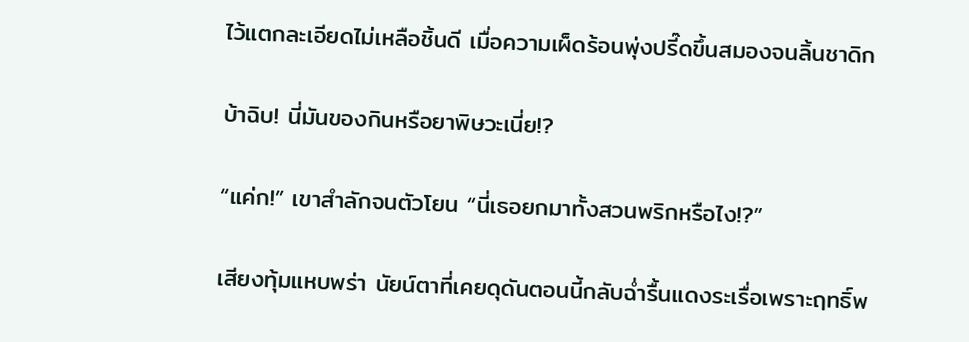ไว้แตกละเอียดไม่เหลือชิ้นดี เมื่อความเผ็ดร้อนพุ่งปรี๊ดขึ้นสมองจนลิ้นชาดิก

บ้าฉิบ! นี่มันของกินหรือยาพิษวะเนี่ย!?

“แค่ก!” เขาสำลักจนตัวโยน “นี่เธอยกมาทั้งสวนพริกหรือไง!?”

เสียงทุ้มแหบพร่า นัยน์ตาที่เคยดุดันตอนนี้กลับฉ่ำรื้นแดงระเรื่อเพราะฤทธิ์พ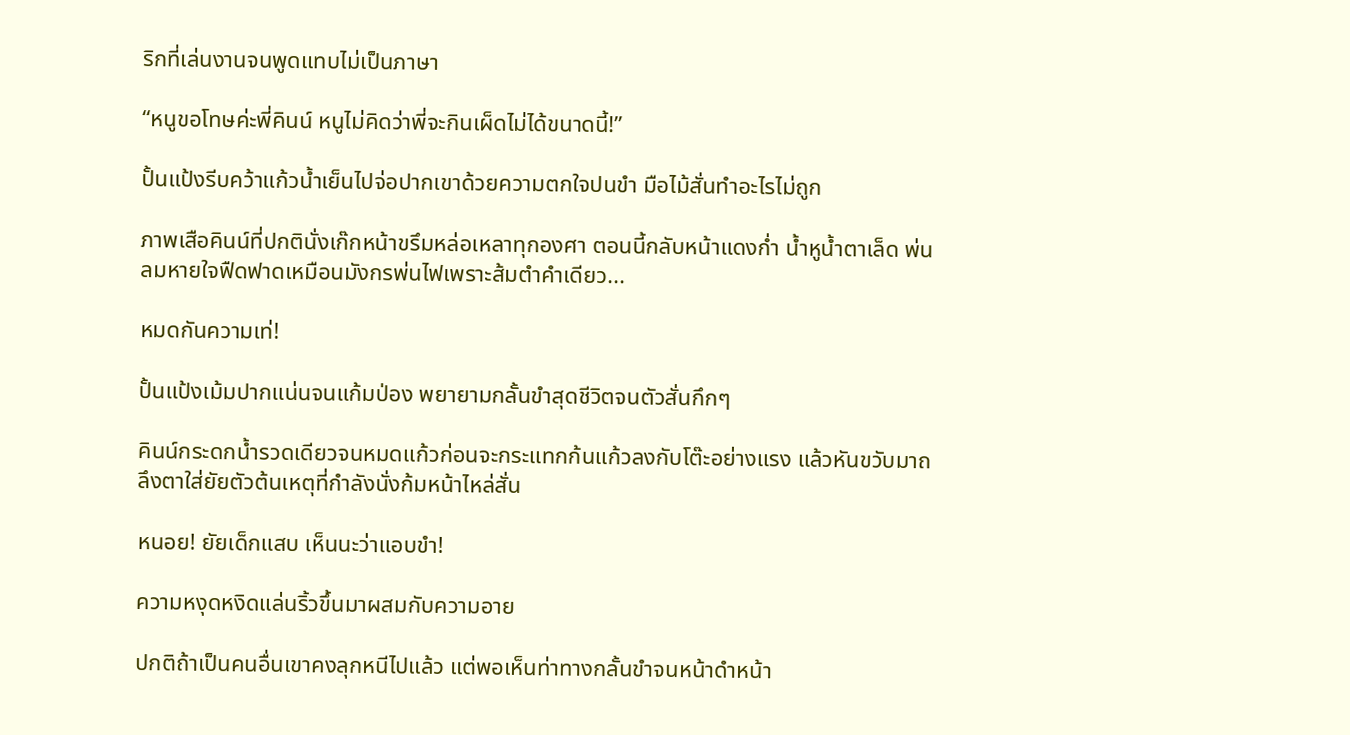ริกที่เล่นงานจนพูดแทบไม่เป็นภาษา

“หนูขอโทษค่ะพี่คินน์ หนูไม่คิดว่าพี่จะกินเผ็ดไม่ได้ขนาดนี้!”

ปั้นแป้งรีบคว้าแก้วน้ำเย็นไปจ่อปากเขาด้วยความตกใจปนขำ มือไม้สั่นทำอะไรไม่ถูก

ภาพเสือคินน์ที่ปกตินั่งเก๊กหน้าขรึมหล่อเหลาทุกองศา ตอนนี้กลับหน้าแดงก่ำ น้ำหูน้ำตาเล็ด พ่นลมหายใจฟืดฟาดเหมือนมังกรพ่นไฟเพราะส้มตำคำเดียว...

หมดกันความเท่!

ปั้นแป้งเม้มปากแน่นจนแก้มป่อง พยายามกลั้นขำสุดชีวิตจนตัวสั่นกึกๆ

คินน์กระดกน้ำรวดเดียวจนหมดแก้วก่อนจะกระแทกก้นแก้วลงกับโต๊ะอย่างแรง แล้วหันขวับมาถลึงตาใส่ยัยตัวต้นเหตุที่กำลังนั่งก้มหน้าไหล่สั่น

หนอย! ยัยเด็กแสบ เห็นนะว่าแอบขำ!

ความหงุดหงิดแล่นริ้วขึ้นมาผสมกับความอาย

ปกติถ้าเป็นคนอื่นเขาคงลุกหนีไปแล้ว แต่พอเห็นท่าทางกลั้นขำจนหน้าดำหน้า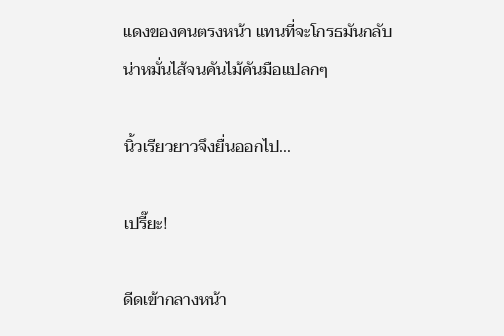แดงของคนตรงหน้า แทนที่จะโกรธมันกลับน่าหมั่นไส้จนคันไม้คันมือแปลกๆ

นิ้วเรียวยาวจึงยื่นออกไป...

เปรี๊ยะ!

ดีดเข้ากลางหน้า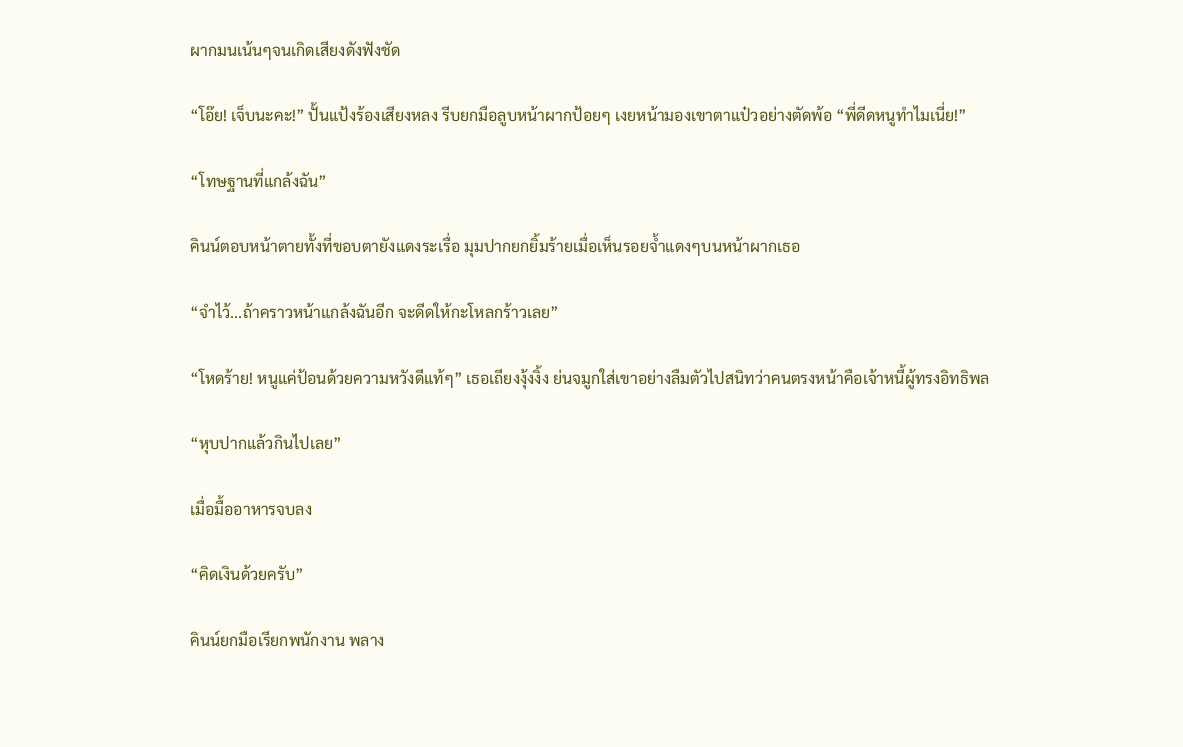ผากมนเน้นๆจนเกิดเสียงดังฟังชัด

“โอ๊ย! เจ็บนะคะ!” ปั้นแป้งร้องเสียงหลง รีบยกมือลูบหน้าผากป้อยๆ เงยหน้ามองเขาตาแป๋วอย่างตัดพ้อ “พี่ดีดหนูทำไมเนี่ย!”

“โทษฐานที่แกล้งฉัน”

คินน์ตอบหน้าตายทั้งที่ขอบตายังแดงระเรื่อ มุมปากยกยิ้มร้ายเมื่อเห็นรอยจ้ำแดงๆบนหน้าผากเธอ

“จำไว้...ถ้าคราวหน้าแกล้งฉันอีก จะดีดให้กะโหลกร้าวเลย”

“โหดร้าย! หนูแค่ป้อนด้วยความหวังดีแท้ๆ” เธอเถียงงุ้งงิ้ง ย่นจมูกใส่เขาอย่างลืมตัวไปสนิทว่าคนตรงหน้าคือเจ้าหนี้ผู้ทรงอิทธิพล

“หุบปากแล้วกินไปเลย”

เมื่อมื้ออาหารจบลง

“คิดเงินด้วยครับ”

คินน์ยกมือเรียกพนักงาน พลาง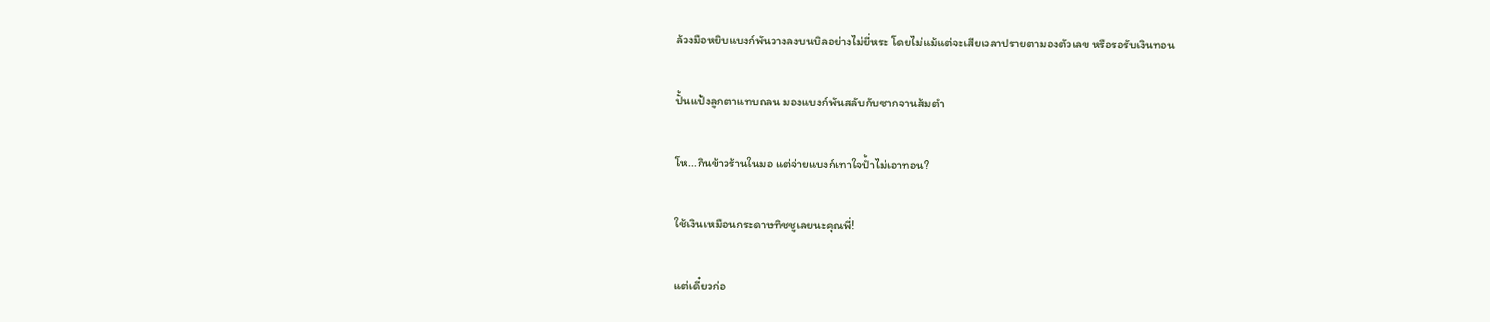ล้วงมือหยิบแบงก์พันวางลงบนบิลอย่างไม่ยี่หระ โดยไม่แม้แต่จะเสียเวลาปรายตามองตัวเลข หรือรอรับเงินทอน

ปั้นแป้งลูกตาแทบถลน มองแบงก์พันสลับกับซากจานส้มตำ

โห...กินข้าวร้านในมอ แต่จ่ายแบงก์เทาใจป้ำไม่เอาทอน?

ใช้เงินเหมือนกระดาษทิชชูเลยนะคุณพี่!

แต่เดี๋ยวก่อ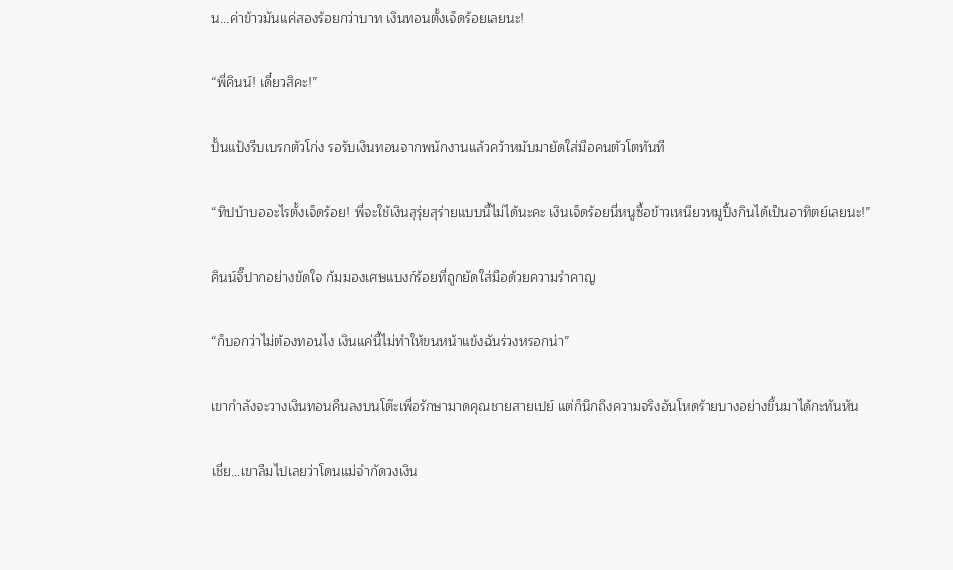น...ค่าข้าวมันแค่สองร้อยกว่าบาท เงินทอนตั้งเจ็ดร้อยเลยนะ!

“พี่คินน์! เดี๋ยวสิคะ!”

ปั้นแป้งรีบเบรกตัวโก่ง รอรับเงินทอนจากพนักงานแล้วคว้าหมับมายัดใส่มือคนตัวโตทันที

“ทิปบ้าบออะไรตั้งเจ็ดร้อย! พี่จะใช้เงินสุรุ่ยสุร่ายแบบนี้ไม่ได้นะคะ เงินเจ็ดร้อยนี่หนูซื้อข้าวเหนียวหมูปิ้งกินได้เป็นอาทิตย์เลยนะ!”

คินน์จิ๊ปากอย่างขัดใจ ก้มมองเศษแบงก์ร้อยที่ถูกยัดใส่มือด้วยความรำคาญ

“ก็บอกว่าไม่ต้องทอนไง เงินแค่นี้ไม่ทำให้ขนหน้าแข้งฉันร่วงหรอกน่า”

เขากำลังจะวางเงินทอนคืนลงบนโต๊ะเพื่อรักษามาดคุณชายสายเปย์ แต่ก็นึกถึงความจริงอันโหดร้ายบางอย่างขึ้นมาได้กะทันหัน

เชี่ย...เขาลืมไปเลยว่าโดนแม่จำกัดวงเงิน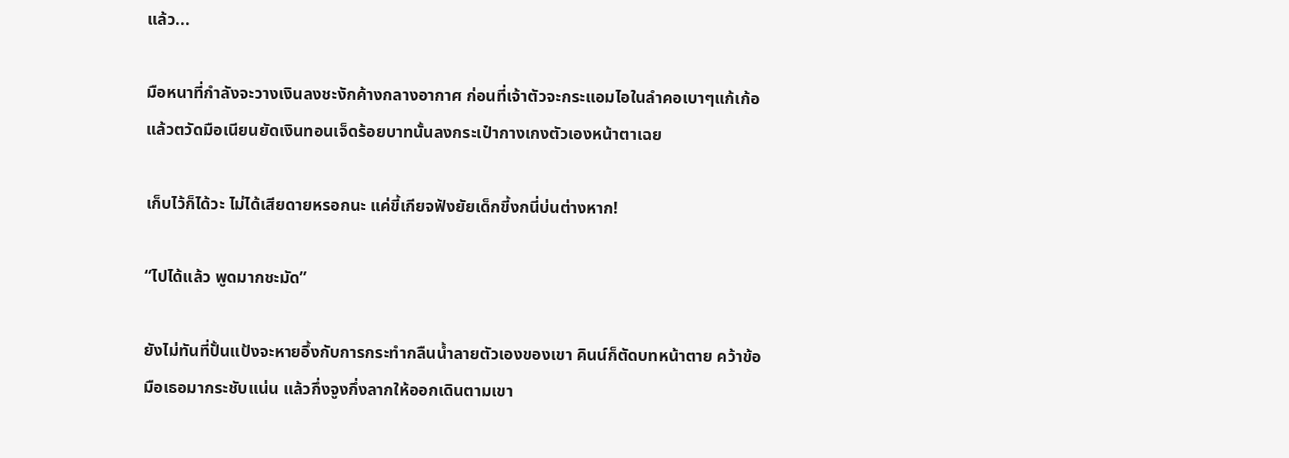แล้ว...

มือหนาที่กำลังจะวางเงินลงชะงักค้างกลางอากาศ ก่อนที่เจ้าตัวจะกระแอมไอในลำคอเบาๆแก้เก้อ แล้วตวัดมือเนียนยัดเงินทอนเจ็ดร้อยบาทนั้นลงกระเป๋ากางเกงตัวเองหน้าตาเฉย

เก็บไว้ก็ได้วะ ไม่ได้เสียดายหรอกนะ แค่ขี้เกียจฟังยัยเด็กขี้งกนี่บ่นต่างหาก!

“ไปได้แล้ว พูดมากชะมัด”

ยังไม่ทันที่ปั้นแป้งจะหายอึ้งกับการกระทำกลืนน้ำลายตัวเองของเขา คินน์ก็ตัดบทหน้าตาย คว้าข้อมือเธอมากระชับแน่น แล้วกึ่งจูงกึ่งลากให้ออกเดินตามเขา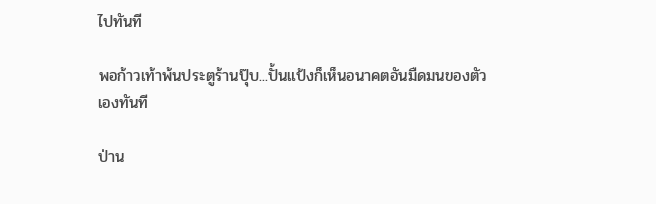ไปทันที

พอก้าวเท้าพ้นประตูร้านปุ๊บ...ปั้นแป้งก็เห็นอนาคตอันมืดมนของตัวเองทันที

ป่าน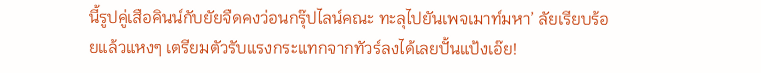นี้รูปคู่เสือคินน์กับยัยจืดคงว่อนกรุ๊ปไลน์คณะ ทะลุไปยันเพจเมาท์มหา’ ลัยเรียบร้อยแล้วแหงๆ เตรียมตัวรับแรงกระแทกจากทัวร์ลงได้เลยปั้นแป้งเอ๊ย!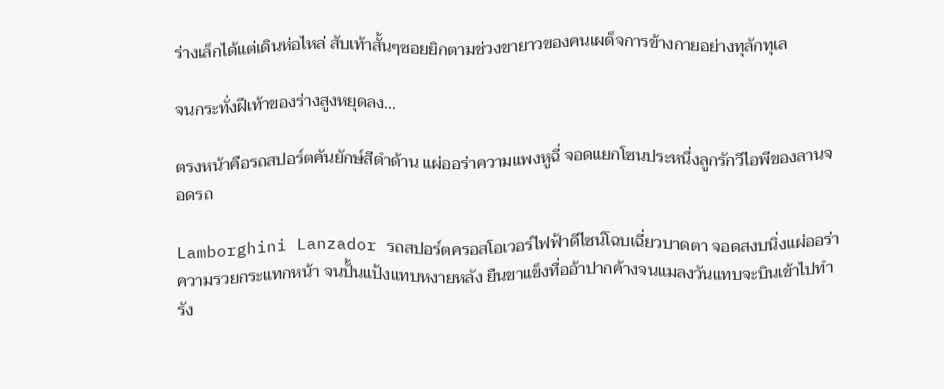ร่างเล็กได้แต่เดินห่อไหล่ สับเท้าสั้นๆซอยยิกตามช่วงขายาวของคนเผด็จการข้างกายอย่างทุลักทุเล

จนกระทั่งฝีเท้าของร่างสูงหยุดลง...

ตรงหน้าคือรถสปอร์ตคันยักษ์สีดำด้าน แผ่ออร่าความแพงหูฉี่ จอดแยกโซนประหนึ่งลูกรักวีไอพีของลานจอดรถ

Lamborghini Lanzador รถสปอร์ตครอสโอเวอร์ไฟฟ้าดีไซน์โฉบเฉี่ยวบาดตา จอดสงบนิ่งแผ่ออร่าความรวยกระแทกหน้า จนปั้นแป้งแทบหงายหลัง ยืนขาแข็งทื่ออ้าปากค้างจนแมลงวันแทบจะบินเข้าไปทำรัง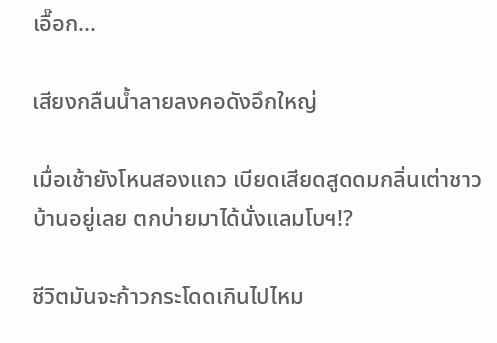เอื๊อก...

เสียงกลืนน้ำลายลงคอดังอึกใหญ่

เมื่อเช้ายังโหนสองแถว เบียดเสียดสูดดมกลิ่นเต่าชาวบ้านอยู่เลย ตกบ่ายมาได้นั่งแลมโบฯ!?

ชีวิตมันจะก้าวกระโดดเกินไปไหม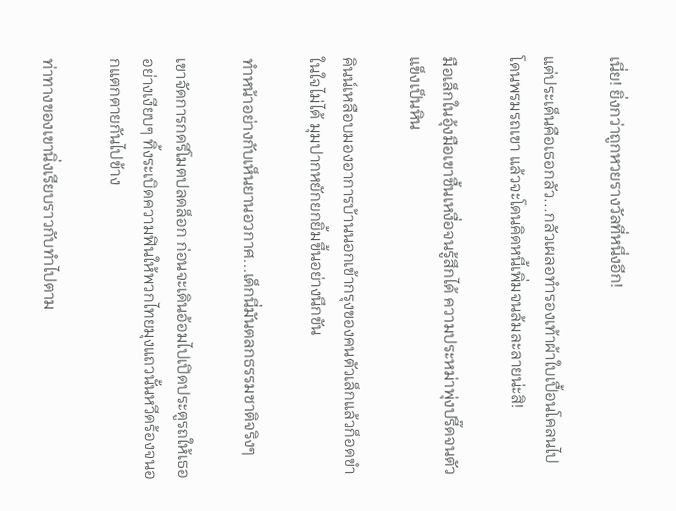เนี่ย! ยิ่งกว่าถูกหวยรางวัลที่หนึ่งอีก!

แต่ประเด็นคือเธอกลัว...กลัวเผลอทำรองเท้าผ้าใบเปื้อนโคลนไปโดนพรมรถเขา แล้วจะโดนคิดหนี้เพิ่มจนล้มละลายน่ะสิ!

มือเล็กในอุ้งมือเขาชื้นเหงื่อจนรู้สึกได้ ความประหม่าพุ่งปรี๊ดจนตัวแข็งเป็นหิน

คินน์เหลือบมองอาการบ้านนอกเข้ากรุงของคนตัวเล็กแล้วก็อดขำในใจไม่ได้ มุมปากหยักยกยิ้มขึ้นอย่างนึกขัน

ทำหน้าอย่างกับเห็นยานอวกาศ...เด็กนี่มันตลกธรรมชาติจริงๆ

เขาจัดการกดรีโมตปลดล็อก ก่อนจะเดินอ้อมไปเปิดประตูรถให้เธออย่างเงียบๆ ทิ้งระเบิดความฟินให้พวกไทยมุงแถวนั้นหวีดร้องจนอกแตกตายกันไปข้าง

ท่าทางของเขานิ่งเรียบราวกับทำไปตาม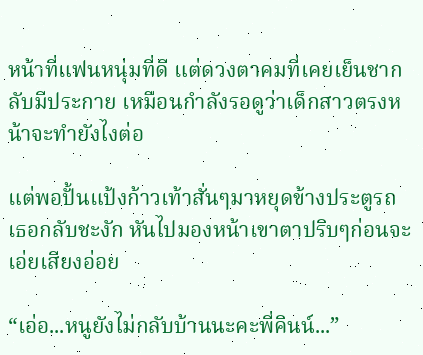หน้าที่แฟนหนุ่มที่ดี แต่ดวงตาคมที่เคยเย็นชากลับมีประกาย เหมือนกำลังรอดูว่าเด็กสาวตรงหน้าจะทำยังไงต่อ

แต่พอปั้นแป้งก้าวเท้าสั่นๆมาหยุดข้างประตูรถ เธอกลับชะงัก หันไปมองหน้าเขาตาปริบๆก่อนจะเอ่ยเสียงอ่อย

“เอ่อ...หนูยังไม่กลับบ้านนะคะพี่คินน์...”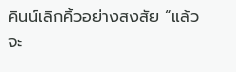คินน์เลิกคิ้วอย่างสงสัย “แล้วจะ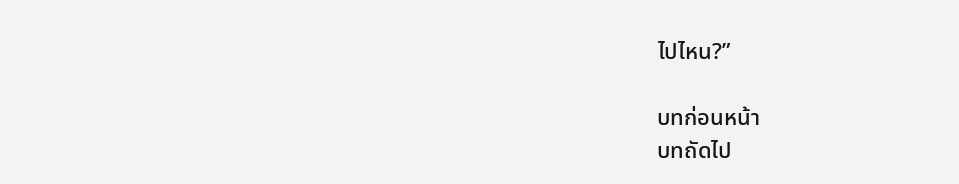ไปไหน?”

บทก่อนหน้า
บทถัดไป